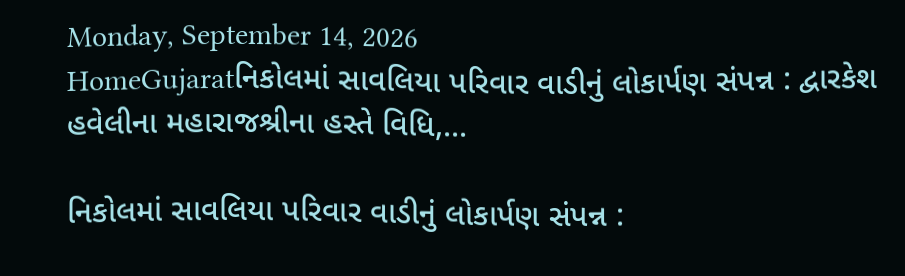Monday, September 14, 2026
HomeGujaratનિકોલમાં સાવલિયા પરિવાર વાડીનું લોકાર્પણ સંપન્ન : દ્વારકેશ હવેલીના મહારાજશ્રીના હસ્તે વિધિ,...

નિકોલમાં સાવલિયા પરિવાર વાડીનું લોકાર્પણ સંપન્ન :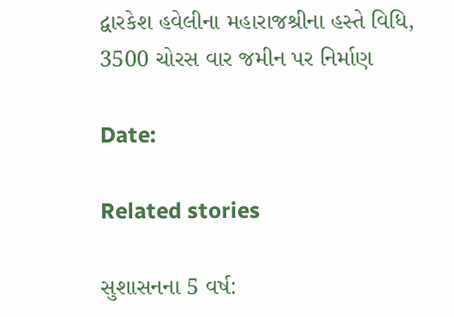દ્વારકેશ હવેલીના મહારાજશ્રીના હસ્તે વિધિ, 3500 ચોરસ વાર જમીન પર નિર્માણ

Date:

Related stories

સુશાસનના 5 વર્ષ: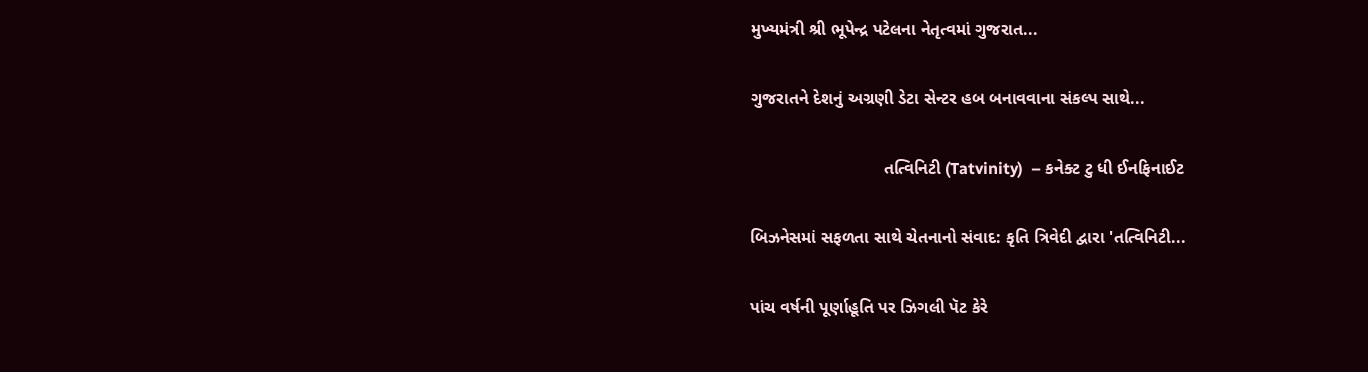મુખ્યમંત્રી શ્રી ભૂપેન્દ્ર પટેલના નેતૃત્વમાં ગુજરાત...

ગુજરાતને દેશનું અગ્રણી ડેટા સેન્ટર હબ બનાવવાના સંકલ્પ સાથે...

                            તત્વિનિટી (Tatvinity)  – કનેક્ટ ટુ ધી ઈનફિનાઈટ

બિઝનેસમાં સફળતા સાથે ચેતનાનો સંવાદ: કૃતિ ત્રિવેદી દ્વારા 'તત્વિનિટી...

પાંચ વર્ષની પૂર્ણાહૂતિ પર ઝિગલી પૅટ કેરે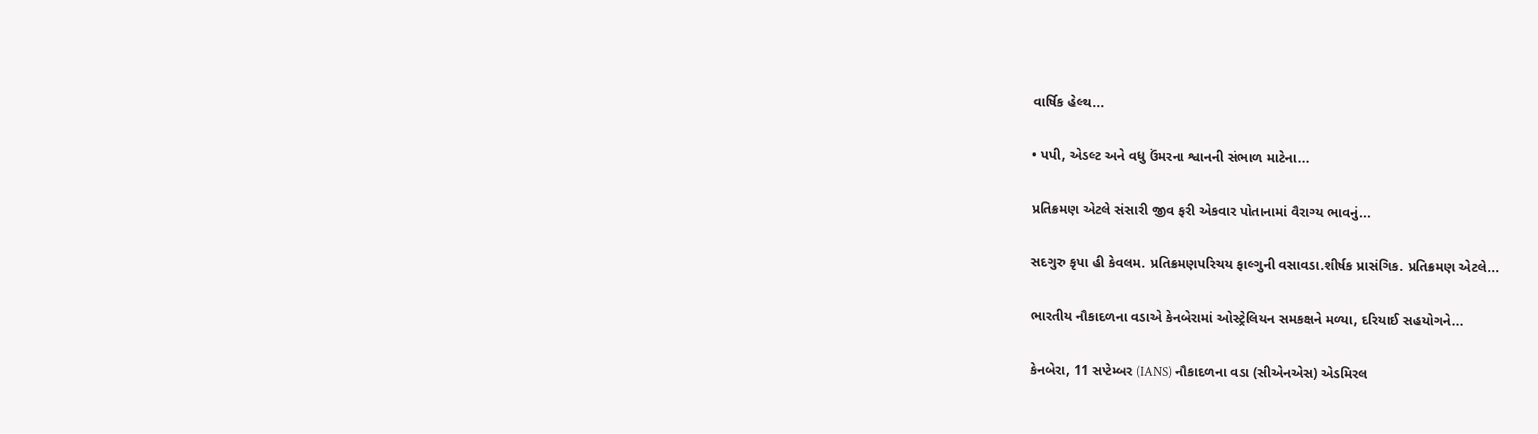વાર્ષિક હેલ્થ...

• પપી, એડલ્ટ અને વધુ ઉંમરના શ્વાનની સંભાળ માટેના...

પ્રતિક્રમણ એટલે સંસારી જીવ ફરી એકવાર પોતાનામાં વૈરાગ્ય ભાવનું...

સદગુરુ કૃપા હી કેવલમ. પ્રતિક્રમણપરિચય ફાલ્ગુની વસાવડા.શીર્ષક પ્રાસંગિક. પ્રતિક્રમણ એટલે...

ભારતીય નૌકાદળના વડાએ કેનબેરામાં ઓસ્ટ્રેલિયન સમકક્ષને મળ્યા, દરિયાઈ સહયોગને...

કેનબેરા, 11 સપ્ટેમ્બર (IANS) નૌકાદળના વડા (સીએનએસ) એડમિરલ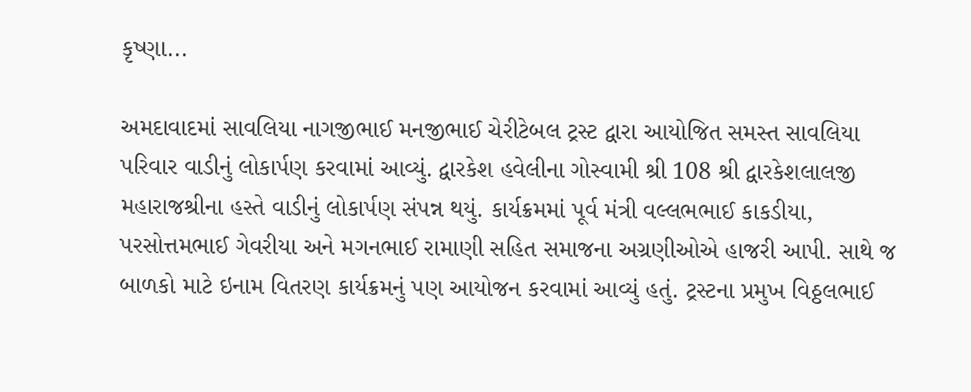કૃષ્ણા...

અમદાવાદમાં સાવલિયા નાગજીભાઈ મનજીભાઈ ચેરીટેબલ ટ્રસ્ટ દ્વારા આયોજિત સમસ્ત સાવલિયા પરિવાર વાડીનું લોકાર્પણ કરવામાં આવ્યું. દ્વારકેશ હવેલીના ગોસ્વામી શ્રી 108 શ્રી દ્વારકેશલાલજી મહારાજશ્રીના હસ્તે વાડીનું લોકાર્પણ સંપન્ન થયું. કાર્યક્રમમાં પૂર્વ મંત્રી વલ્લભભાઈ કાકડીયા, પરસોત્તમભાઈ ગેવરીયા અને મગનભાઈ રામાણી સહિત સમાજના અગ્રણીઓએ હાજરી આપી. સાથે જ બાળકો માટે ઇનામ વિતરણ કાર્યક્રમનું પણ આયોજન કરવામાં આવ્યું હતું. ટ્રસ્ટના પ્રમુખ વિઠ્ઠલભાઈ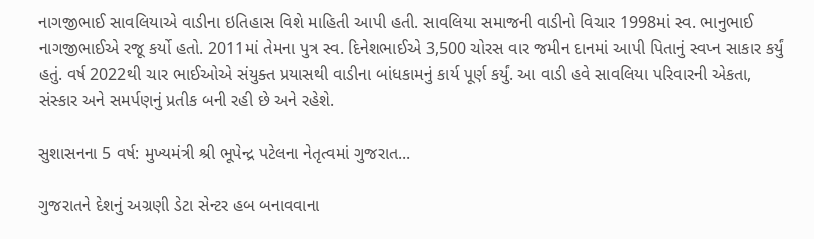નાગજીભાઈ સાવલિયાએ વાડીના ઇતિહાસ વિશે માહિતી આપી હતી. સાવલિયા સમાજની વાડીનો વિચાર 1998માં સ્વ. ભાનુભાઈ નાગજીભાઈએ રજૂ કર્યો હતો. 2011માં તેમના પુત્ર સ્વ. દિનેશભાઈએ 3,500 ચોરસ વાર જમીન દાનમાં આપી પિતાનું સ્વપ્ન સાકાર કર્યું હતું. વર્ષ 2022થી ચાર ભાઈઓએ સંયુક્ત પ્રયાસથી વાડીના બાંધકામનું કાર્ય પૂર્ણ કર્યું. આ વાડી હવે સાવલિયા પરિવારની એકતા, સંસ્કાર અને સમર્પણનું પ્રતીક બની રહી છે અને રહેશે.

સુશાસનના 5 વર્ષ: મુખ્યમંત્રી શ્રી ભૂપેન્દ્ર પટેલના નેતૃત્વમાં ગુજરાત...

ગુજરાતને દેશનું અગ્રણી ડેટા સેન્ટર હબ બનાવવાના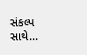સંકલ્પ સાથે...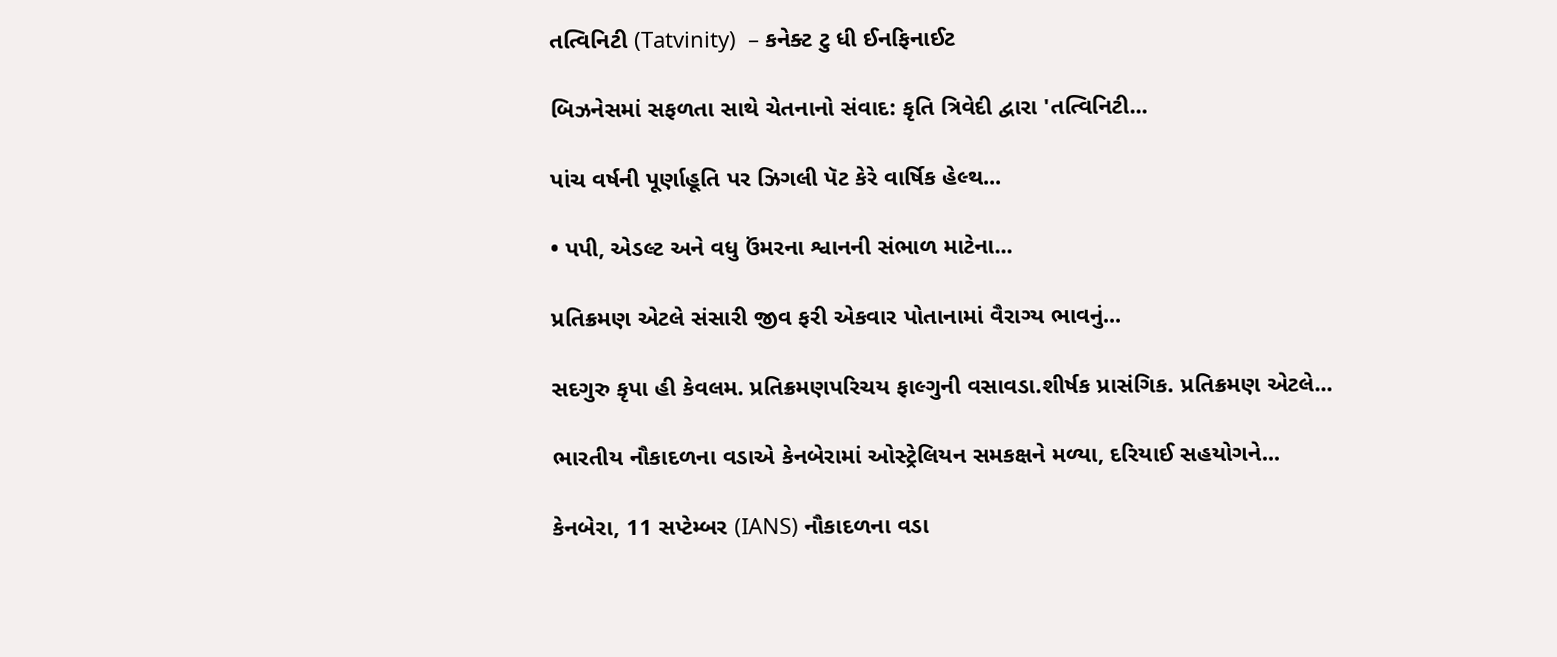તત્વિનિટી (Tatvinity)  – કનેક્ટ ટુ ધી ઈનફિનાઈટ

બિઝનેસમાં સફળતા સાથે ચેતનાનો સંવાદ: કૃતિ ત્રિવેદી દ્વારા 'તત્વિનિટી...

પાંચ વર્ષની પૂર્ણાહૂતિ પર ઝિગલી પૅટ કેરે વાર્ષિક હેલ્થ...

• પપી, એડલ્ટ અને વધુ ઉંમરના શ્વાનની સંભાળ માટેના...

પ્રતિક્રમણ એટલે સંસારી જીવ ફરી એકવાર પોતાનામાં વૈરાગ્ય ભાવનું...

સદગુરુ કૃપા હી કેવલમ. પ્રતિક્રમણપરિચય ફાલ્ગુની વસાવડા.શીર્ષક પ્રાસંગિક. પ્રતિક્રમણ એટલે...

ભારતીય નૌકાદળના વડાએ કેનબેરામાં ઓસ્ટ્રેલિયન સમકક્ષને મળ્યા, દરિયાઈ સહયોગને...

કેનબેરા, 11 સપ્ટેમ્બર (IANS) નૌકાદળના વડા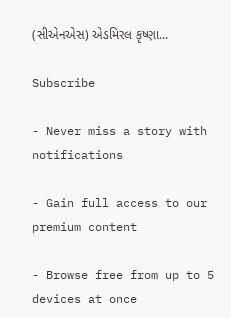(સીએનએસ) એડમિરલ કૃષ્ણા...

Subscribe

- Never miss a story with notifications

- Gain full access to our premium content

- Browse free from up to 5 devices at once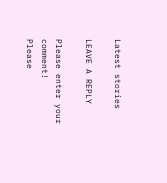Latest stories

LEAVE A REPLY

Please enter your comment!
Please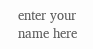enter your name here